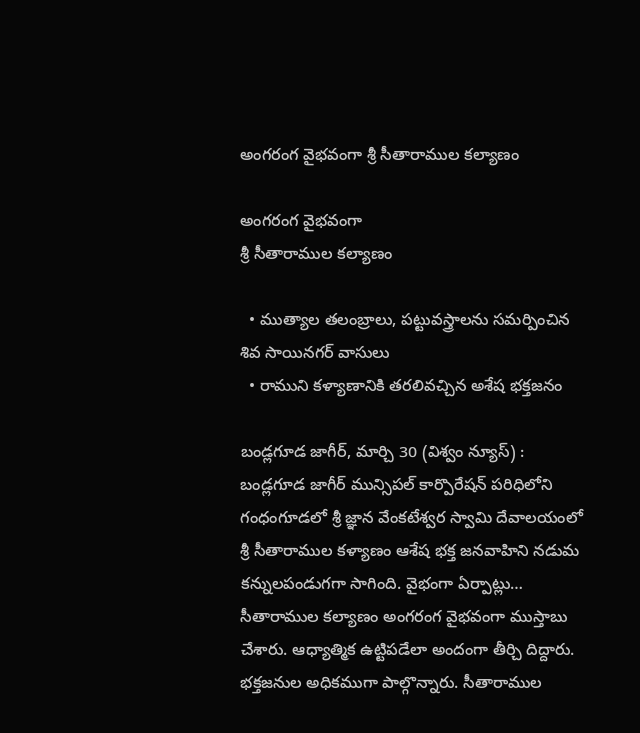అంగరంగ వైభవంగా శ్రీ సీతారాముల కల్యాణం

అంగరంగ వైభవంగా
శ్రీ సీతారాముల కల్యాణం

  • ముత్యాల తలంబ్రాలు, పట్టువస్త్రాలను సమర్పించిన శివ సాయినగర్ వాసులు
  • రాముని కళ్యాణానికి తరలివచ్చిన అశేష భక్తజనం

బండ్లగూడ జాగీర్, మార్చి 30 (విశ్వం న్యూస్) : బండ్లగూడ జాగీర్ మున్సిపల్ కార్పొరేషన్ పరిధిలోని గంధంగూడలో శ్రీ జ్ఞాన వేంకటేశ్వర స్వామి దేవాలయంలో శ్రీ సీతారాముల కళ్యాణం ఆశేష భక్త జనవాహిని నడుమ కన్నులపండుగగా సాగింది. వైభంగా ఏర్పాట్లు… సీతారాముల కల్యాణం అంగరంగ వైభవంగా ముస్తాబు చేశారు. ఆధ్యాత్మిక ఉట్టిపడేలా అందంగా తీర్చి దిద్దారు. భ‌క్త‌జ‌నుల అధికముగా పాల్గొన్నారు. సీతారాముల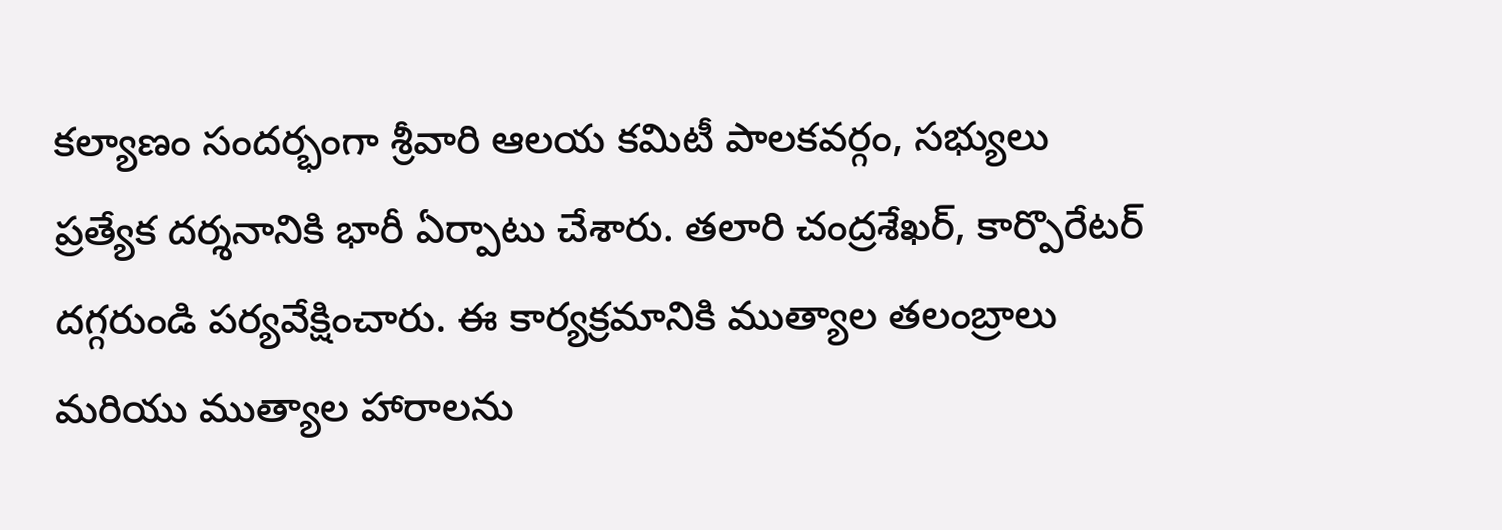కల్యాణం సందర్భంగా శ్రీవారి ఆలయ కమిటీ పాలకవర్గం, సభ్యులు ప్రత్యేక దర్శనానికి భారీ ఏర్పాటు చేశారు. తలారి చంద్రశేఖర్, కార్పొరేటర్ దగ్గరుండి పర్యవేక్షించారు. ఈ కార్యక్రమానికి ముత్యాల తలంబ్రాలు మరియు ముత్యాల హారాలను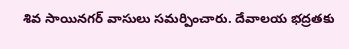శివ సాయినగర్ వాసులు సమర్పించారు. దేవాలయ భద్రతకు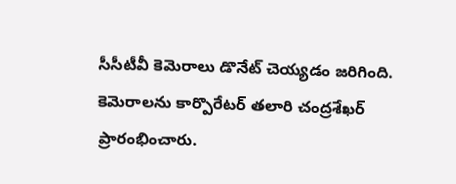సీసీటీవీ కెమెరాలు డొనేట్ చెయ్యడం జరిగింది. కెమెరాలను కార్పొరేటర్ తలారి చంద్రశేఖర్ ప్రారంభించారు.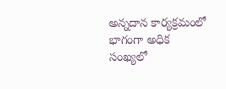అన్నదాన కార్యక్రమంలో భాగంగా అధిక సంఖ్యలో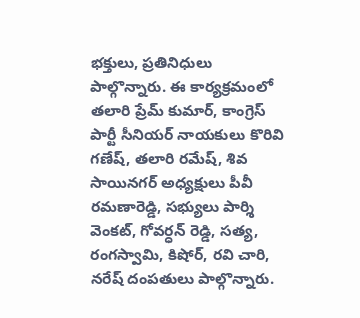భక్తులు, ప్రతినిధులు పాల్గొన్నారు. ఈ కార్యక్రమంలో తలారి ప్రేమ్ కుమార్, కాంగ్రెస్ పార్టీ సీనియర్ నాయకులు కొరివి గణేష్, తలారి రమేష్, శివ సాయినగర్ అధ్యక్షులు పీవీ రమణారెడ్డి, సభ్యులు పార్శి వెంకట్, గోవర్ధన్ రెడ్డి, సత్య, రంగస్వామి, కిషోర్, రవి చారి, నరేష్ దంపతులు పాల్గొన్నారు.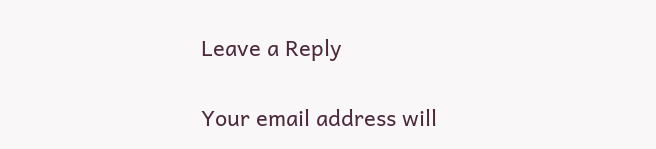Leave a Reply

Your email address will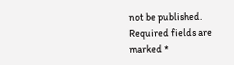not be published. Required fields are marked *